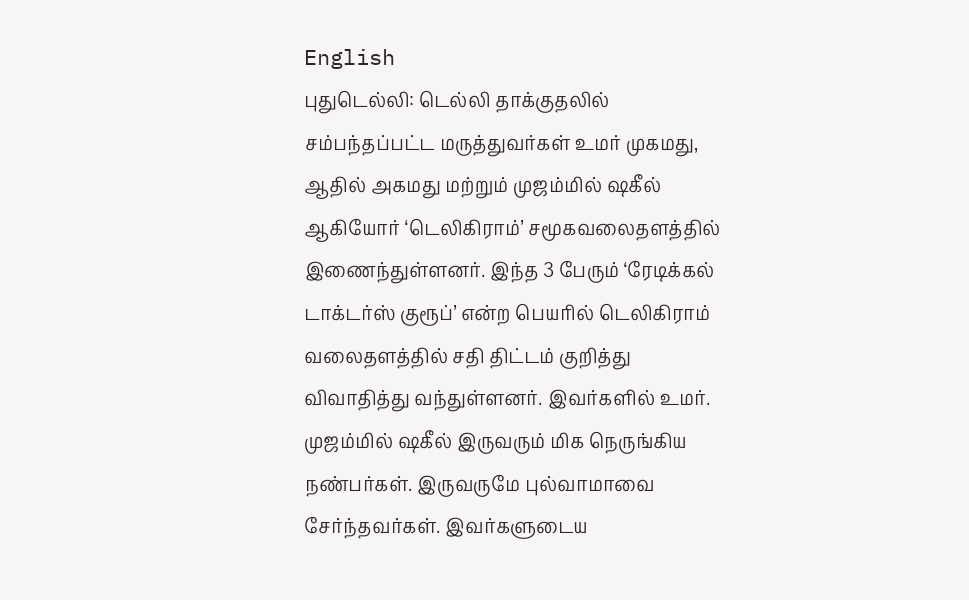English
புதுடெல்லி: டெல்லி தாக்குதலில் சம்பந்தப்பட்ட மருத்துவர்கள் உமர் முகமது, ஆதில் அகமது மற்றும் முஜம்மில் ஷகீல் ஆகியோர் ‘டெலிகிராம்’ சமூகவலைதளத்தில் இணைந்துள்ளனர். இந்த 3 பேரும் ‘ரேடிக்கல் டாக்டர்ஸ் குரூப்’ என்ற பெயரில் டெலிகிராம் வலைதளத்தில் சதி திட்டம் குறித்து விவாதித்து வந்துள்ளனர். இவர்களில் உமர். முஜம்மில் ஷகீல் இருவரும் மிக நெருங்கிய நண்பர்கள். இருவருமே புல்வாமாவை சேர்ந்தவர்கள். இவர்களுடைய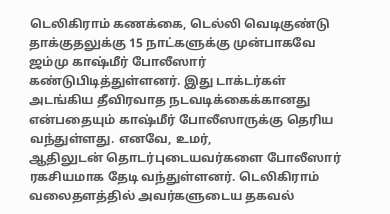டெலிகிராம் கணக்கை, டெல்லி வெடிகுண்டு தாக்குதலுக்கு 15 நாட்களுக்கு முன்பாகவே ஜம்மு காஷ்மீர் போலீஸார் கண்டுபிடித்துள்ளனர். இது டாக்டர்கள் அடங்கிய தீவிரவாத நடவடிக்கைக்கானது என்பதையும் காஷ்மீர் போலீஸாருக்கு தெரிய வந்துள்ளது. எனவே, உமர்,
ஆதிலுடன் தொடர்புடையவர்களை போலீஸார் ரகசியமாக தேடி வந்துள்ளனர். டெலிகிராம் வலைதளத்தில் அவர்களுடைய தகவல்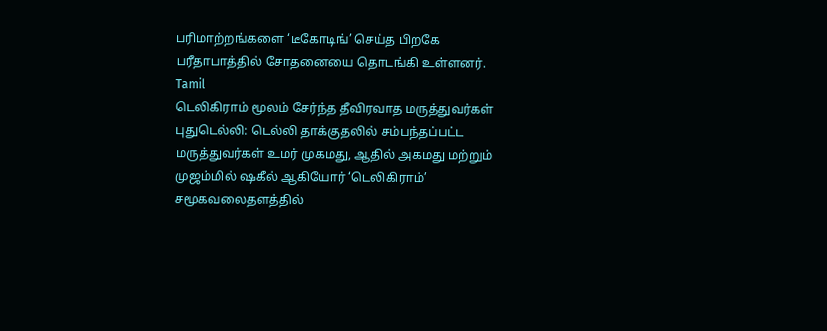பரிமாற்றங்களை ‘டீகோடிங்’ செய்த பிறகே பரீதாபாத்தில் சோதனையை தொடங்கி உள்ளனர்.
Tamil
டெலிகிராம் மூலம் சேர்ந்த தீவிரவாத மருத்துவர்கள்
புதுடெல்லி: டெல்லி தாக்குதலில் சம்பந்தப்பட்ட மருத்துவர்கள் உமர் முகமது, ஆதில் அகமது மற்றும் முஜம்மில் ஷகீல் ஆகியோர் ‘டெலிகிராம்’ சமூகவலைதளத்தில்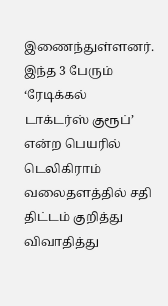இணைந்துள்ளனர். இந்த 3 பேரும் ‘ரேடிக்கல் டாக்டர்ஸ் குரூப்’ என்ற பெயரில் டெலிகிராம் வலைதளத்தில் சதி திட்டம் குறித்து விவாதித்து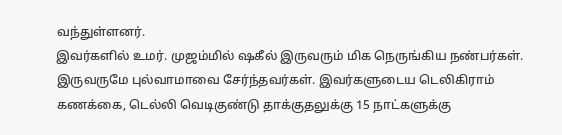வந்துள்ளனர்.
இவர்களில் உமர். முஜம்மில் ஷகீல் இருவரும் மிக நெருங்கிய நண்பர்கள். இருவருமே புல்வாமாவை சேர்ந்தவர்கள். இவர்களுடைய டெலிகிராம் கணக்கை, டெல்லி வெடிகுண்டு தாக்குதலுக்கு 15 நாட்களுக்கு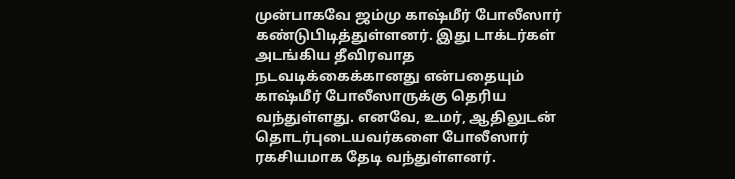முன்பாகவே ஜம்மு காஷ்மீர் போலீஸார் கண்டுபிடித்துள்ளனர். இது டாக்டர்கள் அடங்கிய தீவிரவாத நடவடிக்கைக்கானது என்பதையும் காஷ்மீர் போலீஸாருக்கு தெரிய வந்துள்ளது. எனவே, உமர், ஆதிலுடன் தொடர்புடையவர்களை போலீஸார் ரகசியமாக தேடி வந்துள்ளனர்.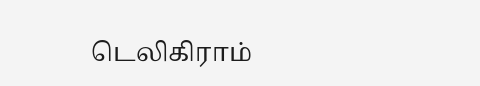டெலிகிராம்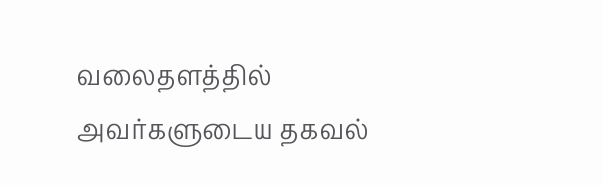வலைதளத்தில் அவர்களுடைய தகவல்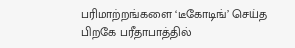பரிமாற்றங்களை ‘டீகோடிங்’ செய்த பிறகே பரீதாபாத்தில்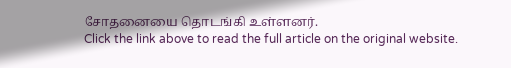சோதனையை தொடங்கி உள்ளனர்.
Click the link above to read the full article on the original website.